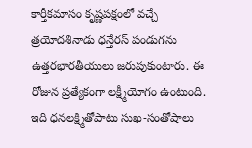కార్తీకమాసం కృష్ణపక్షంలో వచ్చే త్రయోదశినాడు ధన్తేరస్ పండుగను ఉత్తరభారతీయులు జరుపుకుంటారు. ఈ రోజున ప్రత్యేకంగా లక్ష్మీయోగం ఉంటుంది. ఇది ధనలక్ష్మితోపాటు సుఖ-సంతోషాలు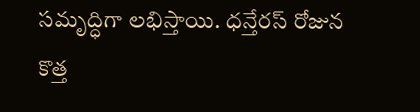సమృద్ధిగా లభిస్తాయి. ధన్తేరస్ రోజున కొత్త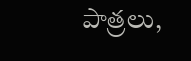పాత్రలు,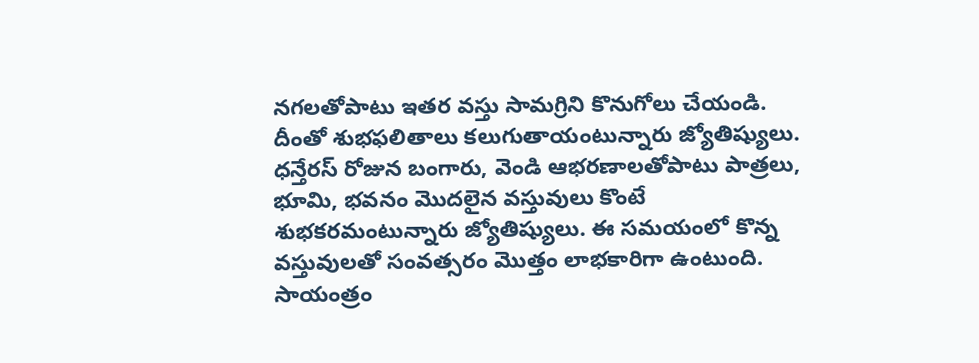నగలతోపాటు ఇతర వస్తు సామగ్రిని కొనుగోలు చేయండి. దీంతో శుభఫలితాలు కలుగుతాయంటున్నారు జ్యోతిష్యులు.
ధన్తేరస్ రోజున బంగారు, వెండి ఆభరణాలతోపాటు పాత్రలు, భూమి, భవనం మొదలైన వస్తువులు కొంటే శుభకరమంటున్నారు జ్యోతిష్యులు. ఈ సమయంలో కొన్న వస్తువులతో సంవత్సరం మొత్తం లాభకారిగా ఉంటుంది. సాయంత్రం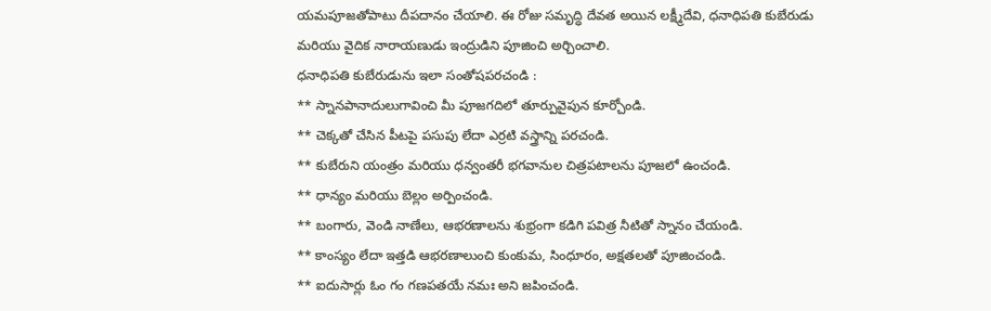యమపూజతోపాటు దీపదానం చేయాలి. ఈ రోజు సమృద్ధి దేవత అయిన లక్ష్మీదేవి, ధనాధిపతి కుబేరుడు మరియు వైదిక నారాయణుడు ఇంద్రుడిని పూజించి అర్చించాలి.
ధనాధిపతి కుబేరుడును ఇలా సంతోషపరచండి :
** స్నానపానాదులుగావించి మీ పూజగదిలో తూర్పువైపున కూర్చోండి.
** చెక్కతో చేసిన పీటపై పసుపు లేదా ఎర్రటి వస్త్రాన్ని పరచండి.
** కుబేరుని యంత్రం మరియు ధన్వంతరీ భగవానుల చిత్రపటాలను పూజలో ఉంచండి.
** ధాన్యం మరియు బెల్లం అర్పించండి.
** బంగారు, వెండి నాణేలు, ఆభరణాలను శుభ్రంగా కడిగి పవిత్ర నీటితో స్నానం చేయండి.
** కాంస్యం లేదా ఇత్తడి ఆభరణాలుంచి కుంకుమ, సింధూరం, అక్షతలతో పూజించండి.
** ఐదుసార్లు ఓం గం గణపతయే నమః అని జపించండి.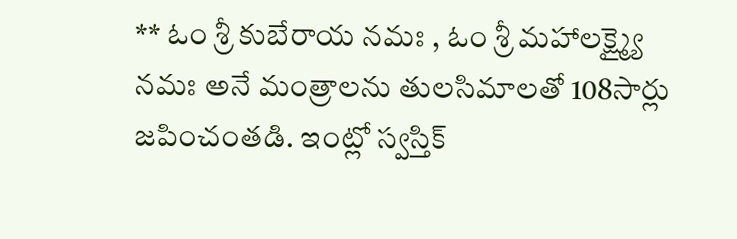** ఓం శ్రీ కుబేరాయ నమః , ఓం శ్రీ మహాలక్ష్మ్యై నమః అనే మంత్రాలను తులసిమాలతో 108సార్లు జపించంతడి. ఇంట్లో స్వస్తిక్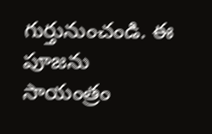గుర్తునుంచండి. ఈ పూజను సాయంత్రం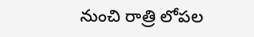నుంచి రాత్రి లోపల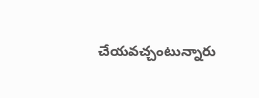చేయవచ్చంటున్నారు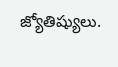జ్యోతిష్యులు.